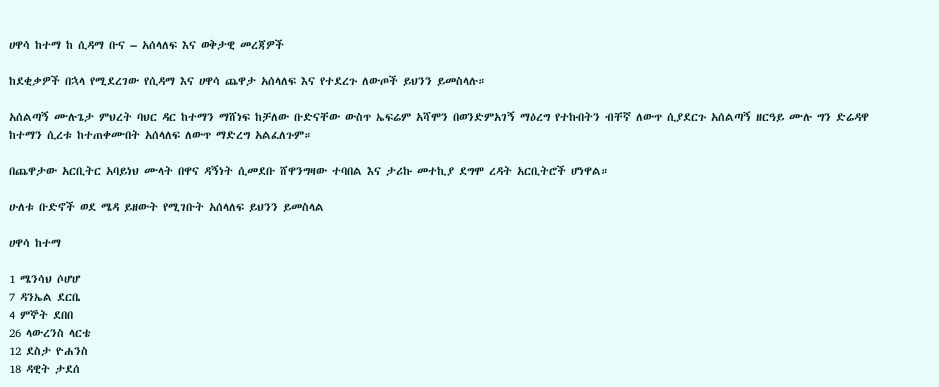ሀዋሳ ከተማ ከ ሲዳማ ቡና – አሰላለፍ እና ወቅታዊ መረጃዎች

ከደቂቃዎች በኋላ የሚደረገው የሲዳማ እና ሀዋሳ ጨዋታ አሰላለፍ እና የተደረጉ ለውጦች ይህንን ይመስላሉ።

አሰልጣኝ ሙሉጌታ ምህረት ባህር ዳር ከተማን ማሸነፍ ከቻለው ቡድናቸው ውስጥ ኤፍሬም አሻሞን በወንድምአገኝ ማዕረግ የተኩበትን ብቸኛ ለውጥ ሲያደርጉ አሰልጣኝ ዘርዓይ ሙሉ ግን ድሬዳዋ ከተማን ሲረቱ ከተጠቀሙበት አሰላለፍ ለውጥ ማድረግ አልፈለጉም።

በጨዋታው አርቢትር አባይነህ ሙላት በዋና ዳኝነት ሲመደቡ ሸዋንግዛው ተባበል እና ታሪኩ መተኪያ ደግሞ ረዳት አርቢትሮች ሆነዋል።

ሁለቱ ቡድኖች ወደ ሜዳ ይዘውት የሚገቡት አሰላለፍ ይህንን ይመስላል

ሀዋሳ ከተማ

1 ሜንሳህ ሶሆሆ
7 ዳንኤል ደርቤ
4 ምኞት ደበበ
26 ላውረንስ ላርቴ
12 ደስታ ዮሐንስ
18 ዳዊት ታደሰ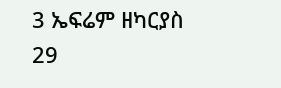3 ኤፍሬም ዘካርያስ
29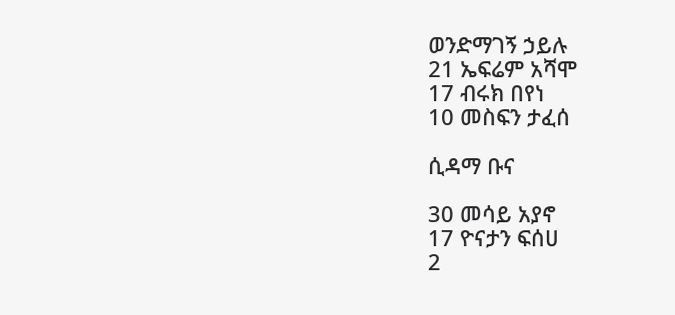ወንድማገኝ ኃይሉ
21 ኤፍሬም አሻሞ
17 ብሩክ በየነ
10 መስፍን ታፈሰ

ሲዳማ ቡና

30 መሳይ አያኖ
17 ዮናታን ፍሰሀ
2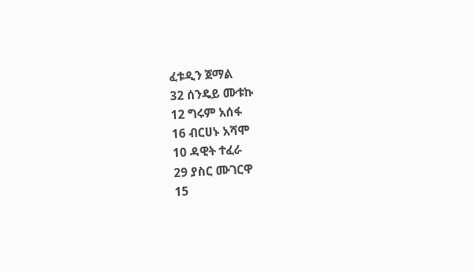ፈቱዲን ጀማል
32 ሰንዴይ ሙቱኩ
12 ግሩም አሰፋ
16 ብርሀኑ አሻሞ
10 ዳዊት ተፈራ
29 ያስር ሙገርዋ
15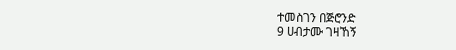ተመስገን በጅሮንድ
9 ሀብታሙ ገዛኸኝ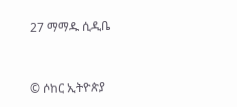27 ማማዱ ሲዲቤ


© ሶከር ኢትዮጵያ